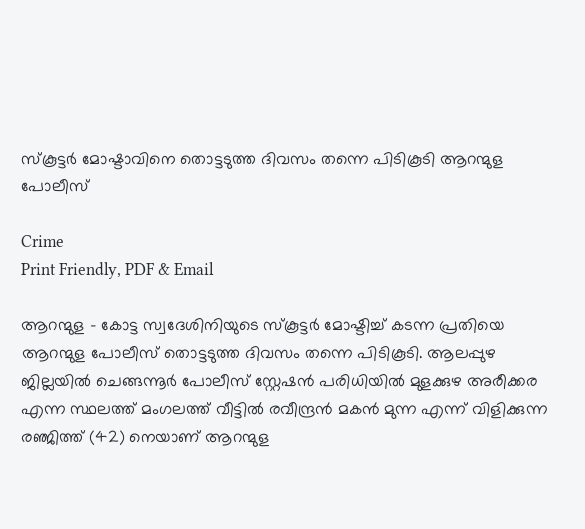സ്കൂട്ടർ മോഷ്ടാവിനെ തൊട്ടടുത്ത ദിവസം തന്നെ പിടികൂടി ആറന്മുള പോലീസ്

Crime
Print Friendly, PDF & Email

ആറന്മുള – കോട്ട സ്വദേശിനിയുടെ സ്കൂട്ടർ മോഷ്ടിച്ച് കടന്ന പ്രതിയെ ആറന്മുള പോലീസ് തൊട്ടടുത്ത ദിവസം തന്നെ പിടികൂടി. ആലപ്പുഴ ജില്ലയിൽ ചെങ്ങന്നൂർ പോലീസ് സ്റ്റേഷൻ പരിധിയിൽ മുളക്കുഴ അരീക്കര എന്ന സ്ഥലത്ത് മംഗലത്ത് വീട്ടിൽ രവീന്ദ്രൻ മകൻ മുന്ന എന്ന് വിളിക്കുന്ന രഞ്ജിത്ത് (42) നെയാണ് ആറന്മുള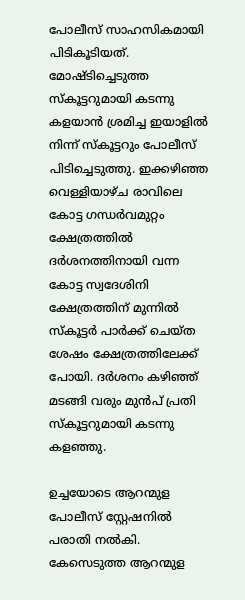പോലീസ് സാഹസികമായി പിടികൂടിയത്. മോഷ്ടിച്ചെടുത്ത സ്കൂട്ടറുമായി കടന്നു കളയാൻ ശ്രമിച്ച ഇയാളിൽ നിന്ന് സ്കൂട്ടറും പോലീസ് പിടിച്ചെടുത്തു. ഇക്കഴിഞ്ഞ വെള്ളിയാഴ്ച രാവിലെ കോട്ട ഗന്ധർവമുറ്റം ക്ഷേത്രത്തിൽ ദർശനത്തിനായി വന്ന കോട്ട സ്വദേശിനി ക്ഷേത്രത്തിന് മുന്നിൽ സ്കൂട്ടർ പാർക്ക് ചെയ്ത ശേഷം ക്ഷേത്രത്തിലേക്ക് പോയി. ദർശനം കഴിഞ്ഞ് മടങ്ങി വരും മുൻപ് പ്രതി സ്കൂട്ടറുമായി കടന്നു കളഞ്ഞു.

ഉച്ചയോടെ ആറന്മുള പോലീസ് സ്റ്റേഷനിൽ പരാതി നൽകി. കേസെടുത്ത ആറന്മുള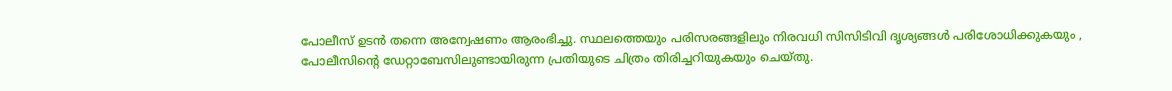പോലീസ് ഉടൻ തന്നെ അന്വേഷണം ആരംഭിച്ചു. സ്ഥലത്തെയും പരിസരങ്ങളിലും നിരവധി സിസിടിവി ദൃശ്യങ്ങൾ പരിശോധിക്കുകയും , പോലീസിന്റെ ഡേറ്റാബേസിലുണ്ടായിരുന്ന പ്രതിയുടെ ചിത്രം തിരിച്ചറിയുകയും ചെയ്തു.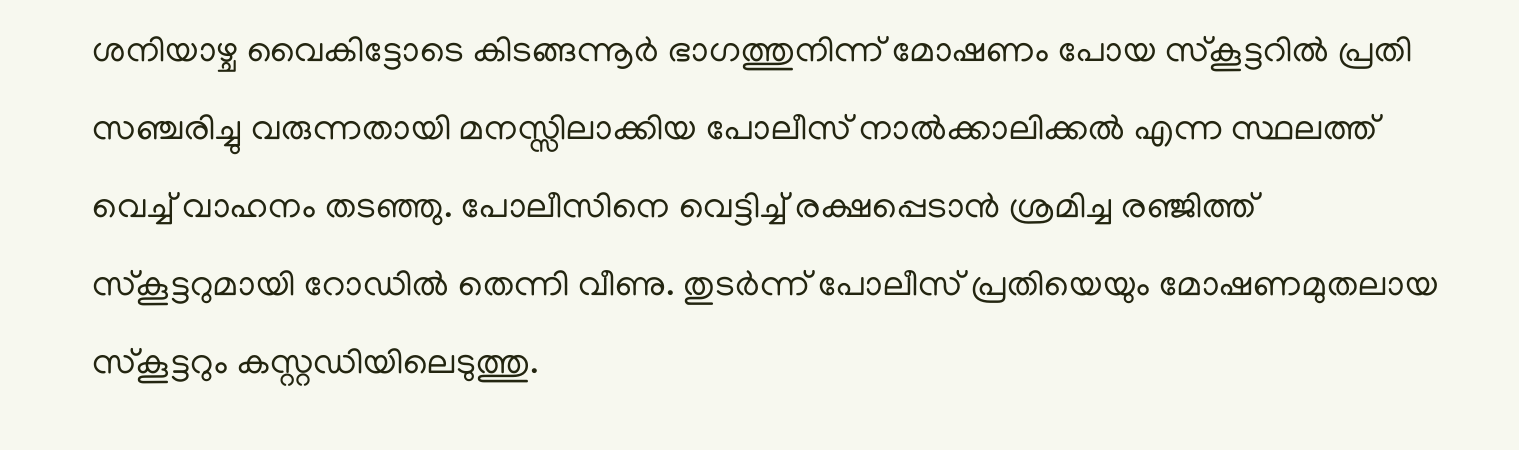ശനിയാഴ്ച വൈകിട്ടോടെ കിടങ്ങന്നൂർ ഭാഗത്തുനിന്ന് മോഷണം പോയ സ്കൂട്ടറിൽ പ്രതി സഞ്ചരിച്ചു വരുന്നതായി മനസ്സിലാക്കിയ പോലീസ് നാൽക്കാലിക്കൽ എന്ന സ്ഥലത്ത് വെച്ച് വാഹനം തടഞ്ഞു. പോലീസിനെ വെട്ടിച്ച് രക്ഷപ്പെടാൻ ശ്രമിച്ച രഞ്ജിത്ത് സ്കൂട്ടറുമായി റോഡിൽ തെന്നി വീണു. തുടർന്ന് പോലീസ് പ്രതിയെയും മോഷണമുതലായ സ്കൂട്ടറും കസ്റ്റഡിയിലെടുത്തു.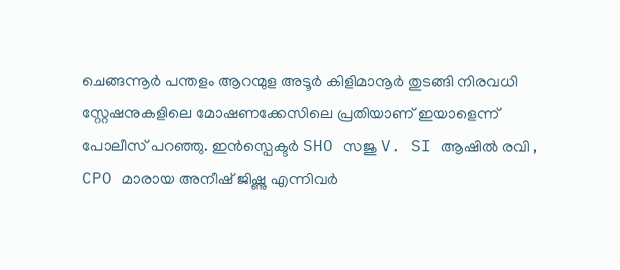ചെങ്ങന്നൂർ പന്തളം ആറന്മുള അടൂർ കിളിമാനൂർ തുടങ്ങി നിരവധി സ്റ്റേഷനുകളിലെ മോഷണക്കേസിലെ പ്രതിയാണ് ഇയാളെന്ന് പോലീസ് പറഞ്ഞു. ഇൻസ്പെക്ടർ SHO സജു V. SI ആഷിൽ രവി , CPO മാരായ അനീഷ് ജിഷ്ണു എന്നിവർ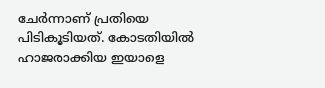ചേർന്നാണ് പ്രതിയെ പിടികൂടിയത്. കോടതിയിൽ ഹാജരാക്കിയ ഇയാളെ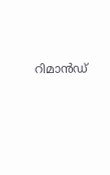റിമാൻഡ്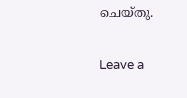ചെയ്തു.

Leave a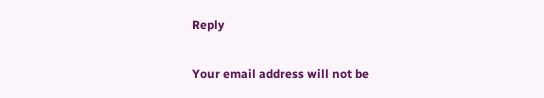Reply

Your email address will not be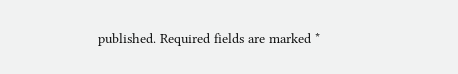published. Required fields are marked *